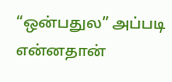“ஒன்பதுல” அப்படி என்னதான்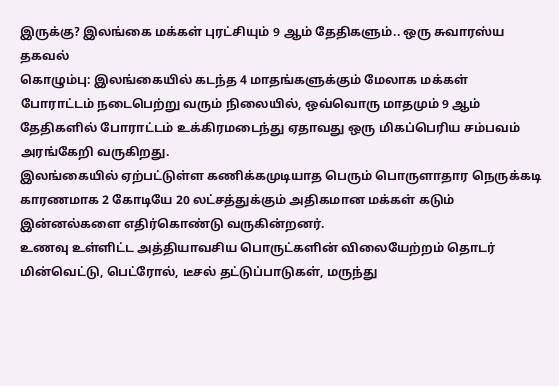இருக்கு? இலங்கை மக்கள் புரட்சியும் 9 ஆம் தேதிகளும்.. ஒரு சுவாரஸ்ய தகவல்
கொழும்பு: இலங்கையில் கடந்த 4 மாதங்களுக்கும் மேலாக மக்கள் போராட்டம் நடைபெற்று வரும் நிலையில், ஒவ்வொரு மாதமும் 9 ஆம் தேதிகளில் போராட்டம் உக்கிரமடைந்து ஏதாவது ஒரு மிகப்பெரிய சம்பவம் அரங்கேறி வருகிறது.
இலங்கையில் ஏற்பட்டுள்ள கணிக்கமுடியாத பெரும் பொருளாதார நெருக்கடி காரணமாக 2 கோடியே 20 லட்சத்துக்கும் அதிகமான மக்கள் கடும் இன்னல்களை எதிர்கொண்டு வருகின்றனர்.
உணவு உள்ளிட்ட அத்தியாவசிய பொருட்களின் விலையேற்றம் தொடர் மின்வெட்டு, பெட்ரோல், டீசல் தட்டுப்பாடுகள், மருந்து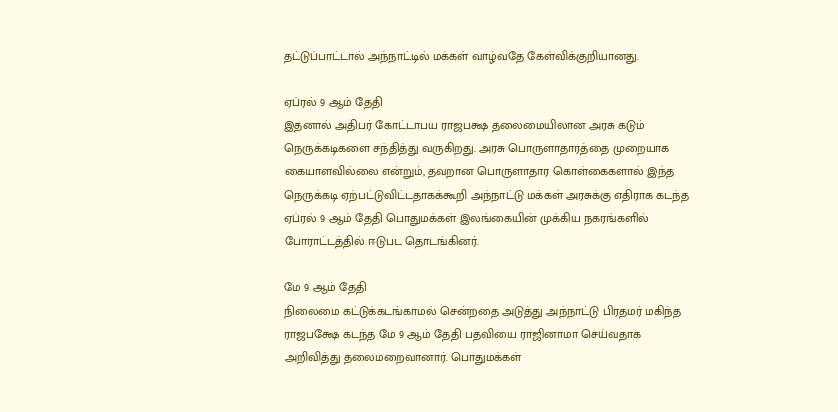தட்டுப்பாட்டால் அந்நாட்டில் மக்கள் வாழ்வதே கேள்விக்குறியானது.

ஏப்ரல் 9 ஆம் தேதி
இதனால் அதிபர் கோட்டாபய ராஜபக்ஷ தலைமையிலான அரசு கடும் நெருக்கடிகளை சந்தித்து வருகிறது. அரசு பொருளாதாரத்தை முறையாக கையாளவில்லை என்றும், தவறான பொருளாதார கொள்கைகளால் இந்த நெருக்கடி ஏற்பட்டுவிட்டதாகக்கூறி அந்நாட்டு மக்கள் அரசுக்கு எதிராக கடந்த ஏப்ரல் 9 ஆம் தேதி பொதுமக்கள் இலங்கையின் முக்கிய நகரங்களில் போராட்டத்தில் ஈடுபட தொடங்கினர்.

மே 9 ஆம் தேதி
நிலைமை கட்டுக்கடங்காமல் சென்றதை அடுத்து அந்நாட்டு பிரதமர் மகிந்த ராஜபக்ஷே கடந்த மே 9 ஆம் தேதி பதவியை ராஜினாமா செய்வதாக அறிவித்து தலைமறைவானார். பொதுமக்கள்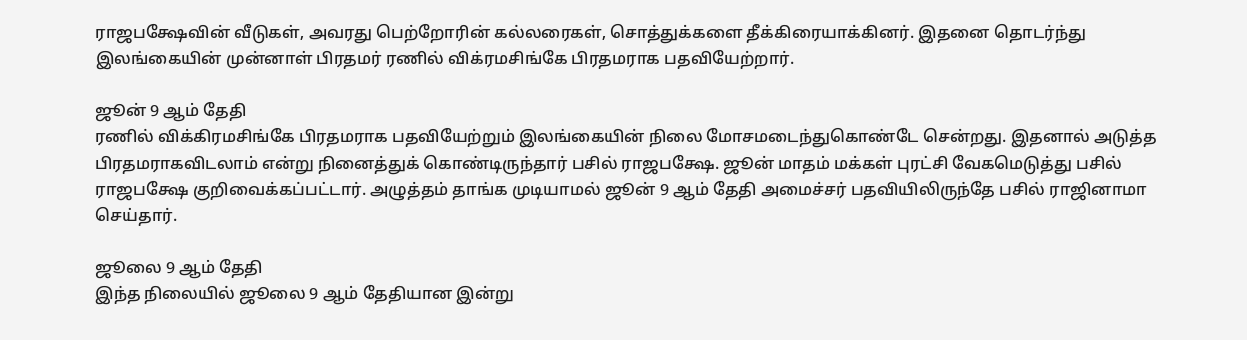ராஜபக்ஷேவின் வீடுகள், அவரது பெற்றோரின் கல்லரைகள், சொத்துக்களை தீக்கிரையாக்கினர். இதனை தொடர்ந்து இலங்கையின் முன்னாள் பிரதமர் ரணில் விக்ரமசிங்கே பிரதமராக பதவியேற்றார்.

ஜூன் 9 ஆம் தேதி
ரணில் விக்கிரமசிங்கே பிரதமராக பதவியேற்றும் இலங்கையின் நிலை மோசமடைந்துகொண்டே சென்றது. இதனால் அடுத்த பிரதமராகவிடலாம் என்று நினைத்துக் கொண்டிருந்தார் பசில் ராஜபக்ஷே. ஜூன் மாதம் மக்கள் புரட்சி வேகமெடுத்து பசில் ராஜபக்ஷே குறிவைக்கப்பட்டார். அழுத்தம் தாங்க முடியாமல் ஜூன் 9 ஆம் தேதி அமைச்சர் பதவியிலிருந்தே பசில் ராஜினாமா செய்தார்.

ஜூலை 9 ஆம் தேதி
இந்த நிலையில் ஜூலை 9 ஆம் தேதியான இன்று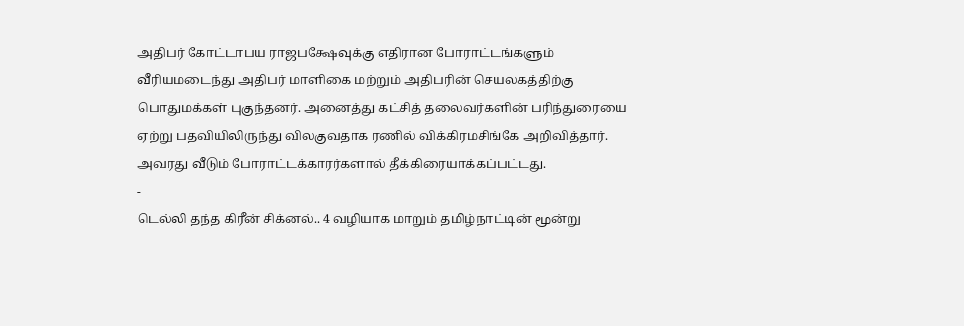அதிபர் கோட்டாபய ராஜபக்ஷேவுக்கு எதிரான போராட்டங்களும் வீரியமடைந்து அதிபர் மாளிகை மற்றும் அதிபரின் செயலகத்திற்கு பொதுமக்கள் புகுந்தனர். அனைத்து கட்சித் தலைவர்களின் பரிந்துரையை ஏற்று பதவியிலிருந்து விலகுவதாக ரணில் விக்கிரமசிங்கே அறிவித்தார். அவரது வீடும் போராட்டக்காரர்களால் தீக்கிரையாக்கப்பட்டது.
-
டெல்லி தந்த கிரீன் சிக்னல்.. 4 வழியாக மாறும் தமிழ்நாட்டின் மூன்று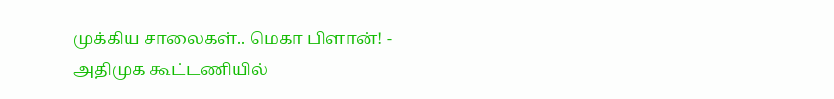முக்கிய சாலைகள்.. மெகா பிளான்! -
அதிமுக கூட்டணியில்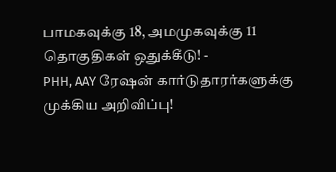பாமகவுக்கு 18, அமமுகவுக்கு 11 தொகுதிகள் ஒதுக்கீடு! -
PHH, AAY ரேஷன் கார்டுதாரர்களுக்கு முக்கிய அறிவிப்பு!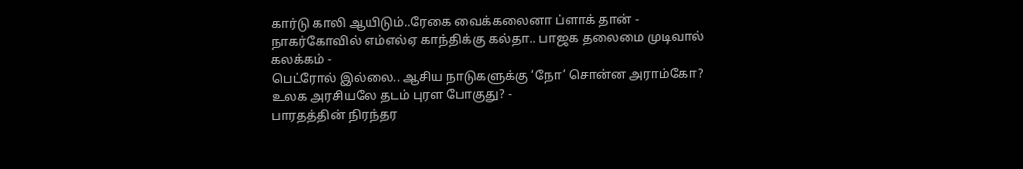கார்டு காலி ஆயிடும்..ரேகை வைக்கலைனா ப்ளாக் தான் -
நாகர்கோவில் எம்எல்ஏ காந்திக்கு கல்தா.. பாஜக தலைமை முடிவால் கலக்கம் -
பெட்ரோல் இல்லை.. ஆசிய நாடுகளுக்கு ‘நோ’ சொன்ன அராம்கோ? உலக அரசியலே தடம் புரள போகுது? -
பாரதத்தின் நிரந்தர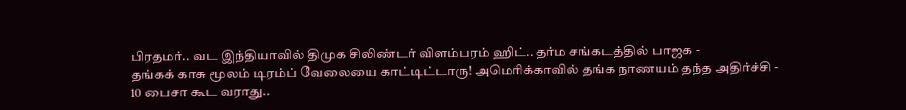பிரதமர்.. வட இந்தியாவில் திமுக சிலிண்டர் விளம்பரம் ஹிட்.. தர்ம சங்கடத்தில் பாஜக -
தங்கக் காசு மூலம் டிரம்ப் வேலையை காட்டிட்டாரு! அமெரிக்காவில் தங்க நாணயம் தந்த அதிர்ச்சி -
10 பைசா கூட வராது..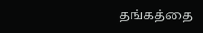தங்கத்தை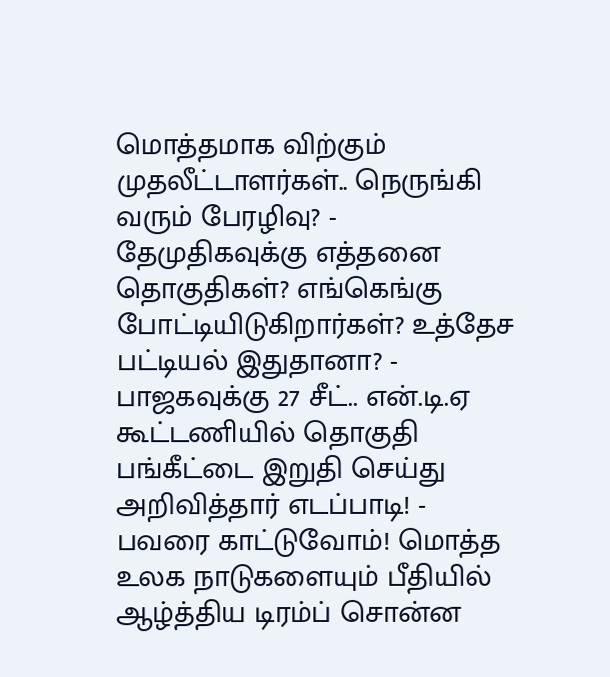மொத்தமாக விற்கும் முதலீட்டாளர்கள்.. நெருங்கி வரும் பேரழிவு? -
தேமுதிகவுக்கு எத்தனை தொகுதிகள்? எங்கெங்கு போட்டியிடுகிறார்கள்? உத்தேச பட்டியல் இதுதானா? -
பாஜகவுக்கு 27 சீட்.. என்.டி.ஏ கூட்டணியில் தொகுதி பங்கீட்டை இறுதி செய்து அறிவித்தார் எடப்பாடி! -
பவரை காட்டுவோம்! மொத்த உலக நாடுகளையும் பீதியில் ஆழ்த்திய டிரம்ப் சொன்ன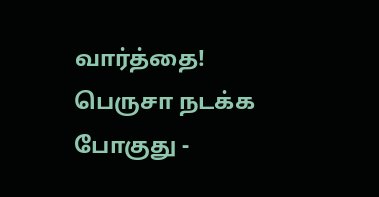வார்த்தை! பெருசா நடக்க போகுது -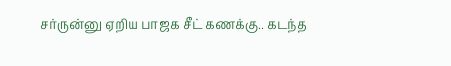சர்ருன்னு ஏறிய பாஜக சீட் கணக்கு.. கடந்த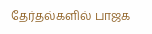தேர்தல்களில் பாஜக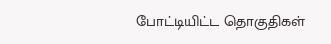போட்டியிட்ட தொகுதிகள்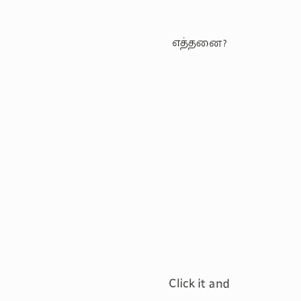எத்தனை?












Click it and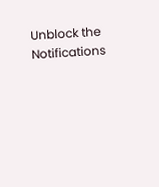Unblock the Notifications